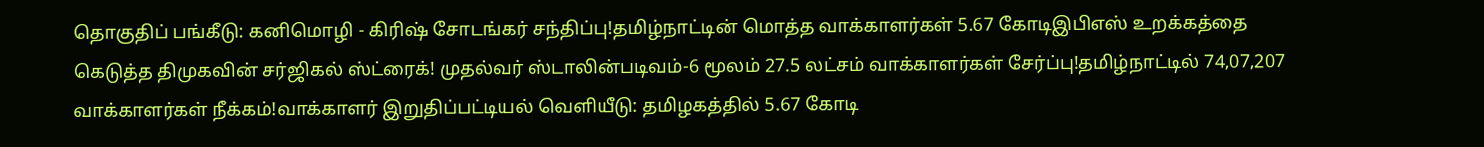தொகுதிப் பங்கீடு: கனிமொழி - கிரிஷ் சோடங்கர் சந்திப்பு!தமிழ்நாட்டின் மொத்த வாக்காளர்கள் 5.67 கோடிஇபிஎஸ் உறக்கத்தை கெடுத்த திமுகவின் சர்ஜிகல் ஸ்ட்ரைக்! முதல்வர் ஸ்டாலின்படிவம்-6 மூலம் 27.5 லட்சம் வாக்காளர்கள் சேர்ப்பு!தமிழ்நாட்டில் 74,07,207 வாக்காளர்கள் நீக்கம்!வாக்காளர் இறுதிப்பட்டியல் வெளியீடு: தமிழகத்தில் 5.67 கோடி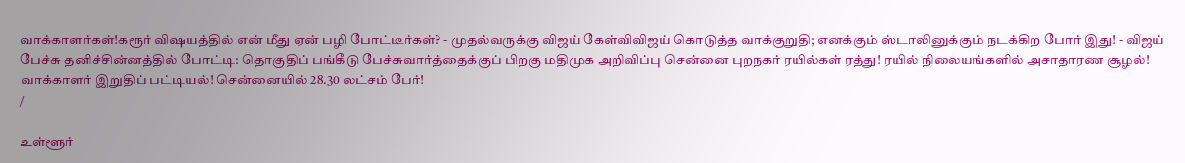வாக்காளர்கள்!கரூர் விஷயத்தில் என் மீது ஏன் பழி போட்டீர்கள்? - முதல்வருக்கு விஜய் கேள்விவிஜய் கொடுத்த வாக்குறுதி; எனக்கும் ஸ்டாலினுக்கும் நடக்கிற போர் இது! - விஜய் பேச்சு தனிச்சின்னத்தில் போட்டி: தொகுதிப் பங்கீடு பேச்சுவார்த்தைக்குப் பிறகு மதிமுக அறிவிப்பு சென்னை புறநகர் ரயில்கள் ரத்து! ரயில் நிலையங்களில் அசாதாரண சூழல்! வாக்காளர் இறுதிப் பட்டியல்! சென்னையில் 28.30 லட்சம் பேர்!
/

உள்ளூர்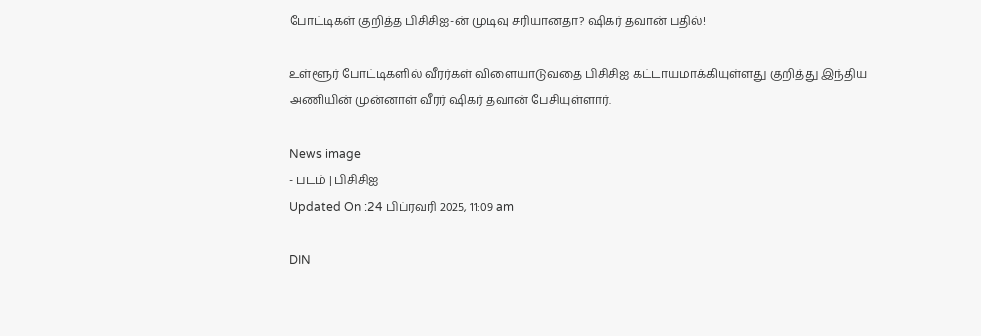போட்டிகள் குறித்த பிசிசிஐ-ன் முடிவு சரியானதா? ஷிகர் தவான் பதில்!

உள்ளூர் போட்டிகளில் வீரர்கள் விளையாடுவதை பிசிசிஐ கட்டாயமாக்கியுள்ளது குறித்து இந்திய அணியின் முன்னாள் வீரர் ஷிகர் தவான் பேசியுள்ளார்.

News image
- படம் | பிசிசிஐ
Updated On :24 பிப்ரவரி 2025, 11:09 am

DIN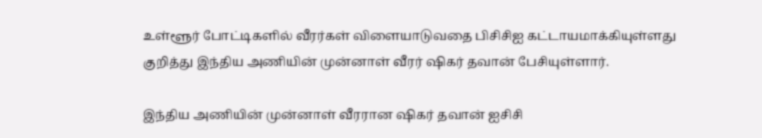உள்ளூர் போட்டிகளில் வீரர்கள் விளையாடுவதை பிசிசிஐ கட்டாயமாக்கியுள்ளது குறித்து இந்திய அணியின் முன்னாள் வீரர் ஷிகர் தவான் பேசியுள்ளார்.

இந்திய அணியின் முன்னாள் வீரரான ஷிகர் தவான் ஐசிசி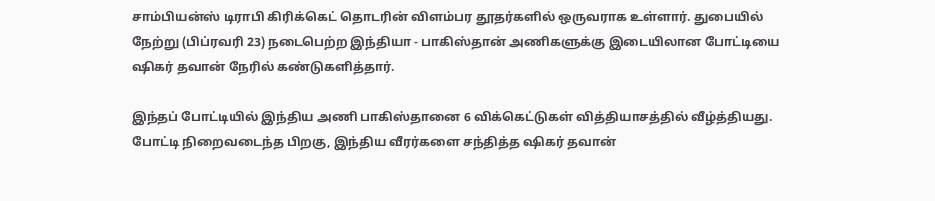சாம்பியன்ஸ் டிராபி கிரிக்கெட் தொடரின் விளம்பர தூதர்களில் ஒருவராக உள்ளார். துபையில் நேற்று (பிப்ரவரி 23) நடைபெற்ற இந்தியா - பாகிஸ்தான் அணிகளுக்கு இடையிலான போட்டியை ஷிகர் தவான் நேரில் கண்டுகளித்தார்.

இந்தப் போட்டியில் இந்திய அணி பாகிஸ்தானை 6 விக்கெட்டுகள் வித்தியாசத்தில் வீழ்த்தியது. போட்டி நிறைவடைந்த பிறகு, இந்திய வீரர்களை சந்தித்த ஷிகர் தவான்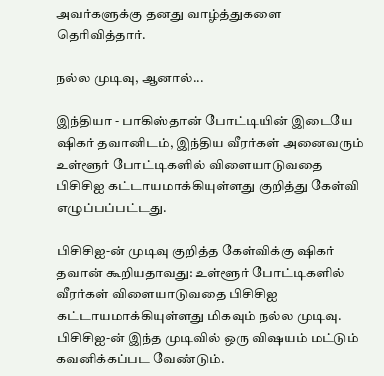அவர்களுக்கு தனது வாழ்த்துகளை தெரிவித்தார்.

நல்ல முடிவு, ஆனால்...

இந்தியா - பாகிஸ்தான் போட்டியின் இடையே ஷிகர் தவானிடம், இந்திய வீரர்கள் அனைவரும் உள்ளூர் போட்டிகளில் விளையாடுவதை பிசிசிஐ கட்டாயமாக்கியுள்ளது குறித்து கேள்வி எழுப்பப்பட்டது.

பிசிசிஐ-ன் முடிவு குறித்த கேள்விக்கு ஷிகர் தவான் கூறியதாவது: உள்ளூர் போட்டிகளில் வீரர்கள் விளையாடுவதை பிசிசிஐ கட்டாயமாக்கியுள்ளது மிகவும் நல்ல முடிவு. பிசிசிஐ-ன் இந்த முடிவில் ஒரு விஷயம் மட்டும் கவனிக்கப்பட வேண்டும்.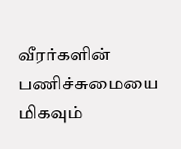வீரர்களின் பணிச்சுமையை மிகவும்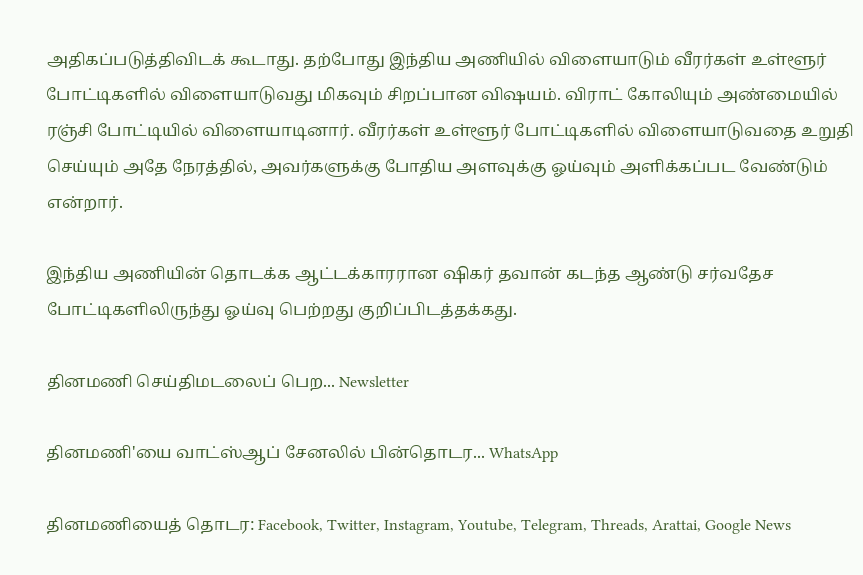அதிகப்படுத்திவிடக் கூடாது. தற்போது இந்திய அணியில் விளையாடும் வீரர்கள் உள்ளூர் போட்டிகளில் விளையாடுவது மிகவும் சிறப்பான விஷயம். விராட் கோலியும் அண்மையில் ரஞ்சி போட்டியில் விளையாடினார். வீரர்கள் உள்ளூர் போட்டிகளில் விளையாடுவதை உறுதி செய்யும் அதே நேரத்தில், அவர்களுக்கு போதிய அளவுக்கு ஓய்வும் அளிக்கப்பட வேண்டும் என்றார்.

இந்திய அணியின் தொடக்க ஆட்டக்காரரான ஷிகர் தவான் கடந்த ஆண்டு சர்வதேச போட்டிகளிலிருந்து ஓய்வு பெற்றது குறிப்பிடத்தக்கது.

தினமணி செய்திமடலைப் பெற... Newsletter

தினமணி'யை வாட்ஸ்ஆப் சேனலில் பின்தொடர... WhatsApp

தினமணியைத் தொடர: Facebook, Twitter, Instagram, Youtube, Telegram, Threads, Arattai, Google News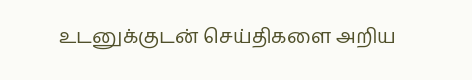உடனுக்குடன் செய்திகளை அறிய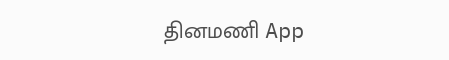தினமணி App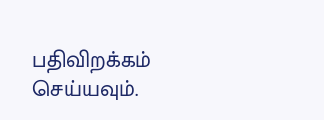பதிவிறக்கம் செய்யவும்.